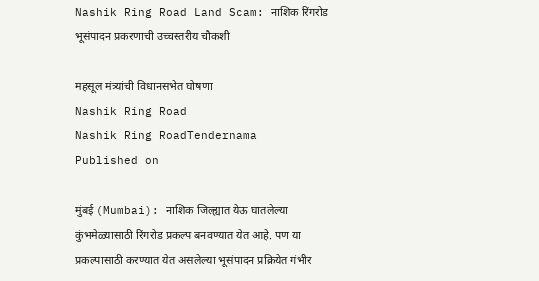Nashik Ring Road Land Scam: नाशिक रिंगरोड भूसंपादन प्रकरणाची उच्चस्तरीय चौकशी

महसूल मंत्र्यांची विधानसभेत घोषणा
Nashik Ring Road
Nashik Ring RoadTendernama
Published on

मुंबई (Mumbai): नाशिक जिल्ह्यात येऊ घातलेल्या कुंभमेळ्यासाठी रिंगरोड प्रकल्प बनवण्यात येत आहे. पण या प्रकल्पासाठी करण्यात येत असलेल्या भूसंपादन प्रक्रियेत गंभीर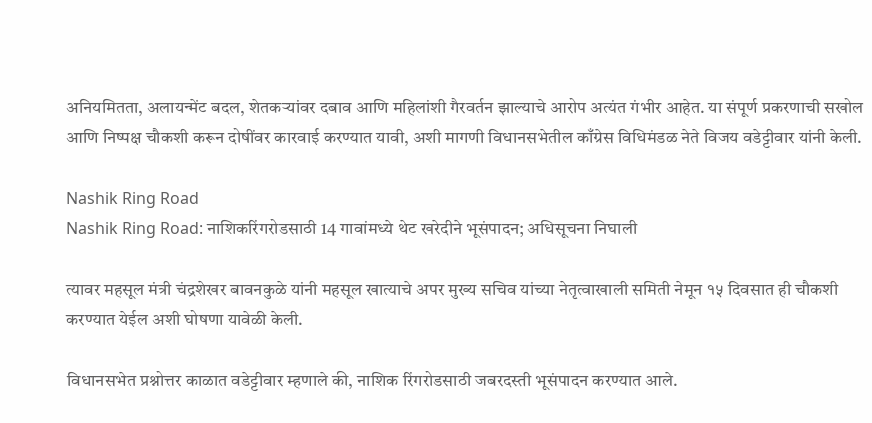अनियमितता, अलायन्मेंट बदल, शेतकऱ्यांवर दबाव आणि महिलांशी गैरवर्तन झाल्याचे आरोप अत्यंत गंभीर आहेत. या संपूर्ण प्रकरणाची सखोल आणि निष्पक्ष चौकशी करून दोषींवर कारवाई करण्यात यावी, अशी मागणी विधानसभेतील काँग्रेस विधिमंडळ नेते विजय वडेट्टीवार यांनी केली.

Nashik Ring Road
Nashik Ring Road: नाशिकरिंगरोडसाठी 14 गावांमध्ये थेट खरेदीने भूसंपादन; अधिसूचना निघाली

त्यावर महसूल मंत्री चंद्रशेखर बावनकुळे यांनी महसूल खात्याचे अपर मुख्य सचिव यांच्या नेतृत्वाखाली समिती नेमून १५ दिवसात ही चौकशी करण्यात येईल अशी घोषणा यावेळी केली.

विधानसभेत प्रश्नोत्तर काळात वडेट्टीवार म्हणाले की, नाशिक रिंगरोडसाठी जबरदस्ती भूसंपादन करण्यात आले.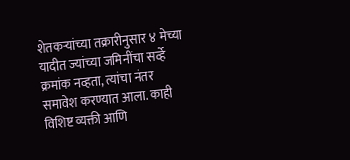शेतकऱ्यांच्या तक्रारीनुसार ४ मेच्या यादीत ज्यांच्या जमिनींचा सर्व्हे क्रमांक नव्हता, त्यांचा नंतर समावेश करण्यात आला. काही विशिष्ट व्यक्ती आणि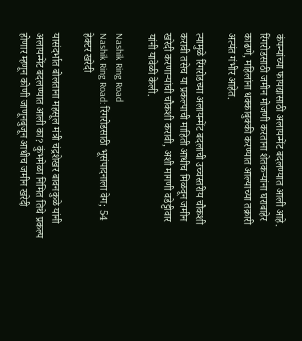कंपन्यांच्या फायद्यासाठी अलायन्मेंट बदलण्यात आली आहे. रिंगरोडसाठी जमीन मोजणी करताना शेतकऱ्यांना घराबाहेर काढणे, महिलांना धक्काबुक्की करण्यात आल्याच्या तक्रारी अत्यंत गंभीर आहेत.

त्यामुळे रिंगरोडच्या अलायन्मेंट बदलाची उच्चस्तरीय चौकशी करावी तसेच या प्रकल्पाची माहिती आधीच मिळवून जमीन खरेदी करणाऱ्यांची चौकशी करावी, अशी मागणी वडेट्टीवार यांनी यावेळी केली.

Nashik Ring Road
Nashik Ring Road: रिंगरोडसाठी भूसंपादनाला वेग; 54 हेक्टर खरेदी

यासंदर्भात बोलताना महसूल मंत्री चंद्रशेखर बावनकुळे यांनी अलायन्मेंट बदलण्यात आली का? कुंभमेळा निमित तिथे प्रकल्प होणार म्हणून कोणी जाणूनबुजून आधीच जमीन खरेदी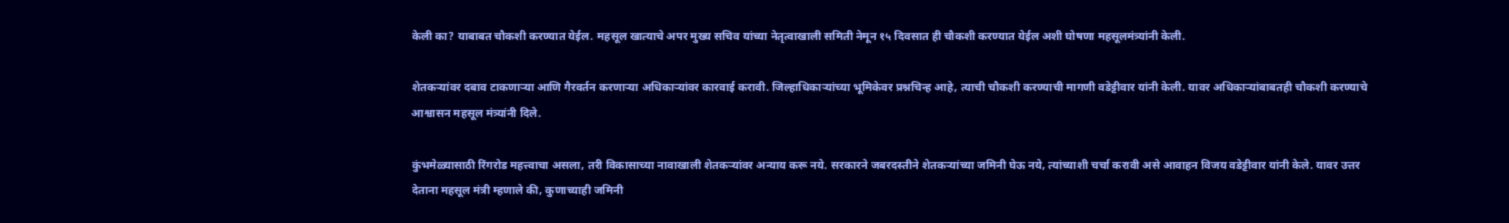केली का? याबाबत चौकशी करण्यात येईल. महसूल खात्याचे अपर मुख्य सचिव यांच्या नेतृत्वाखाली समिती नेमून १५ दिवसात ही चौकशी करण्यात येईल अशी घोषणा महसूलमंत्र्यांनी केली.

शेतकऱ्यांवर दबाव टाकणाऱ्या आणि गैरवर्तन करणाऱ्या अधिकाऱ्यांवर कारवाई करावी. जिल्हाधिकाऱ्यांच्या भूमिकेवर प्रश्नचिन्ह आहे, त्याची चौकशी करण्याची मागणी वडेट्टीवार यांनी केली. यावर अधिकाऱ्यांबाबतही चौकशी करण्याचे आश्वासन महसूल मंत्र्यांनी दिले.

कुंभमेळ्यासाठी रिंगरोड महत्त्वाचा असला, तरी विकासाच्या नावाखाली शेतकऱ्यांवर अन्याय करू नये. सरकारने जबरदस्तीने शेतकऱ्यांच्या जमिनी घेऊ नये, त्यांच्याशी चर्चा करावी असे आवाहन विजय वडेट्टीवार यांनी केले. यावर उत्तर देताना महसूल मंत्री म्हणाले की, कुणाच्याही जमिनी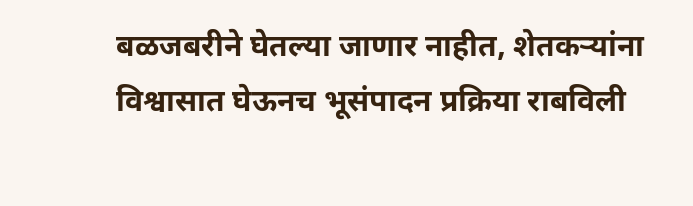बळजबरीने घेतल्या जाणार नाहीत, शेतकऱ्यांना विश्वासात घेऊनच भूसंपादन प्रक्रिया राबविली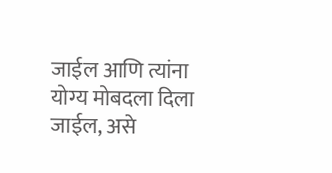जाईल आणि त्यांना योग्य मोबदला दिला जाईल, असे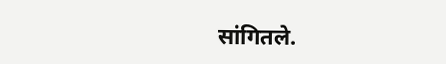सांगितले.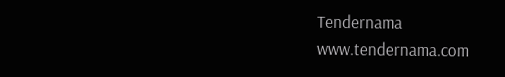Tendernama
www.tendernama.com